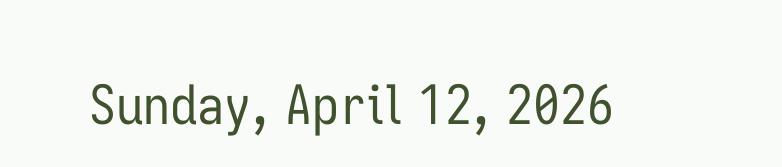Sunday, April 12, 2026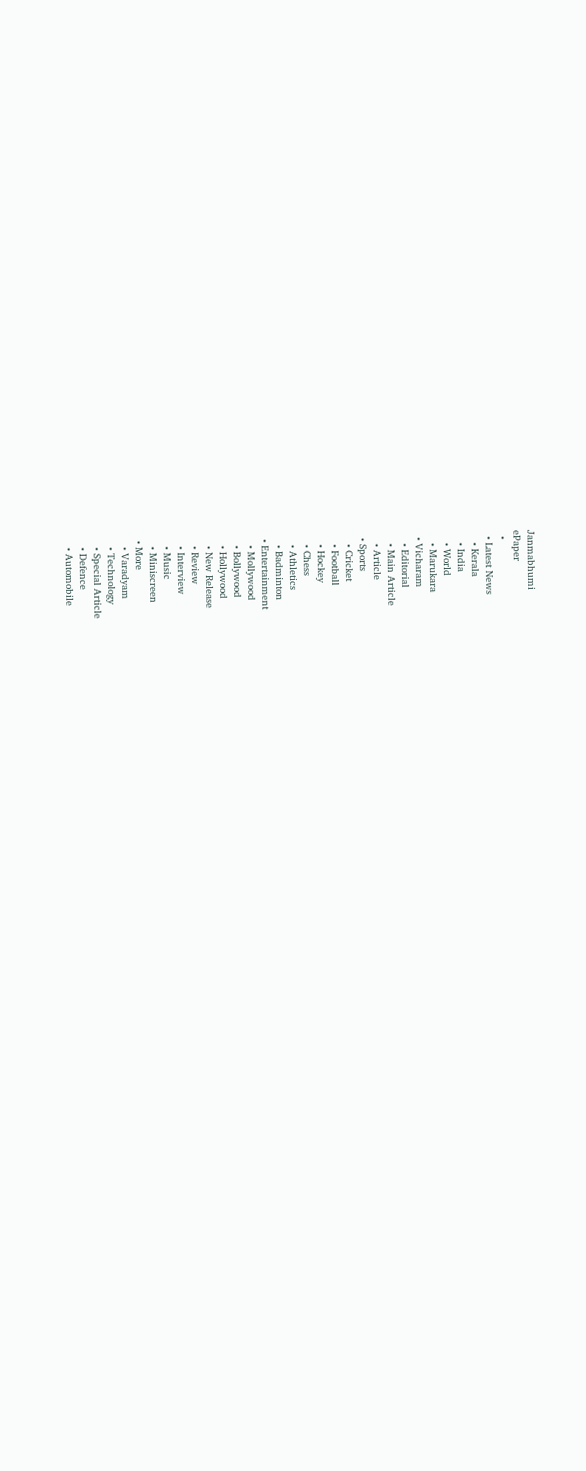Janmabhumi
ePaper
  •
  • Latest News
    • Kerala
    • India
    • World
    • Marukara
  • Vicharam
    • Editorial
    • Main Article
    • Article
  • Sports
    • Cricket
    • Football
    • Hockey
    • Chess
    • Athletics
    • Badminton
  • Entertainment
    • Mollywood
    • Bollywood
    • Hollywood
    • New Release
    • Review
    • Interview
    • Music
    • Miniscreen
  • More
    • Varadyam
    • Technology
    • Special Article
    • Defence
    • Automobile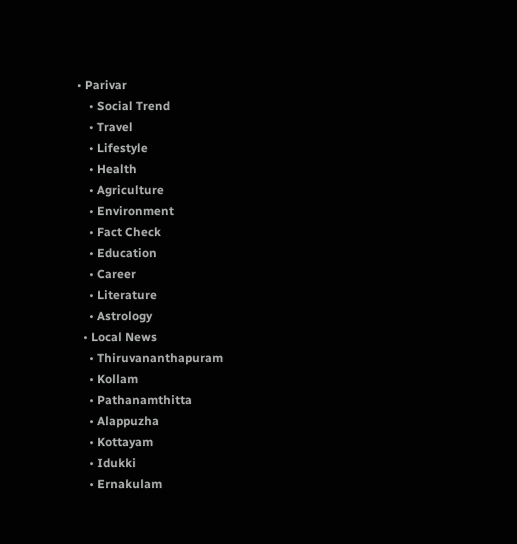• Parivar
    • Social Trend
    • Travel
    • Lifestyle
    • Health
    • Agriculture
    • Environment
    • Fact Check
    • Education
    • Career
    • Literature
    • Astrology
  • Local News
    • Thiruvananthapuram
    • Kollam
    • Pathanamthitta
    • Alappuzha
    • Kottayam
    • Idukki
    • Ernakulam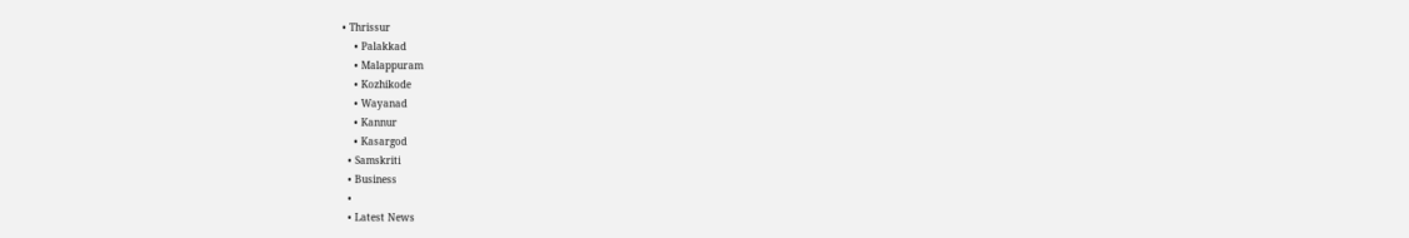• Thrissur
    • Palakkad
    • Malappuram
    • Kozhikode
    • Wayanad
    • Kannur
    • Kasargod
  • Samskriti
  • Business
  •
  • Latest News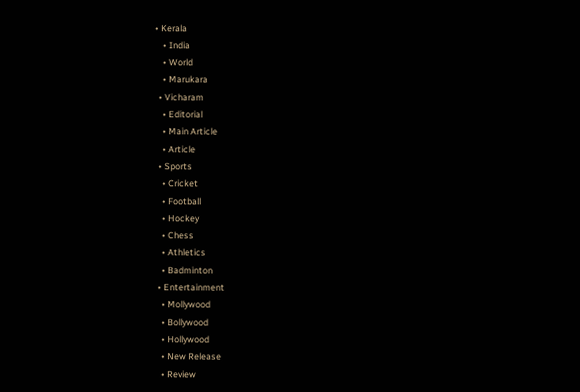• Kerala
    • India
    • World
    • Marukara
  • Vicharam
    • Editorial
    • Main Article
    • Article
  • Sports
    • Cricket
    • Football
    • Hockey
    • Chess
    • Athletics
    • Badminton
  • Entertainment
    • Mollywood
    • Bollywood
    • Hollywood
    • New Release
    • Review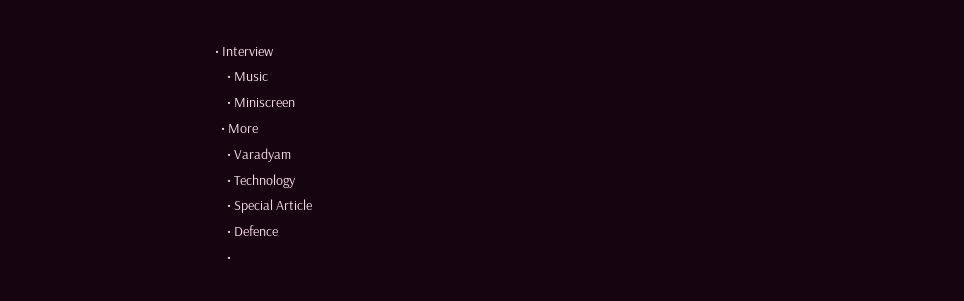• Interview
    • Music
    • Miniscreen
  • More
    • Varadyam
    • Technology
    • Special Article
    • Defence
    •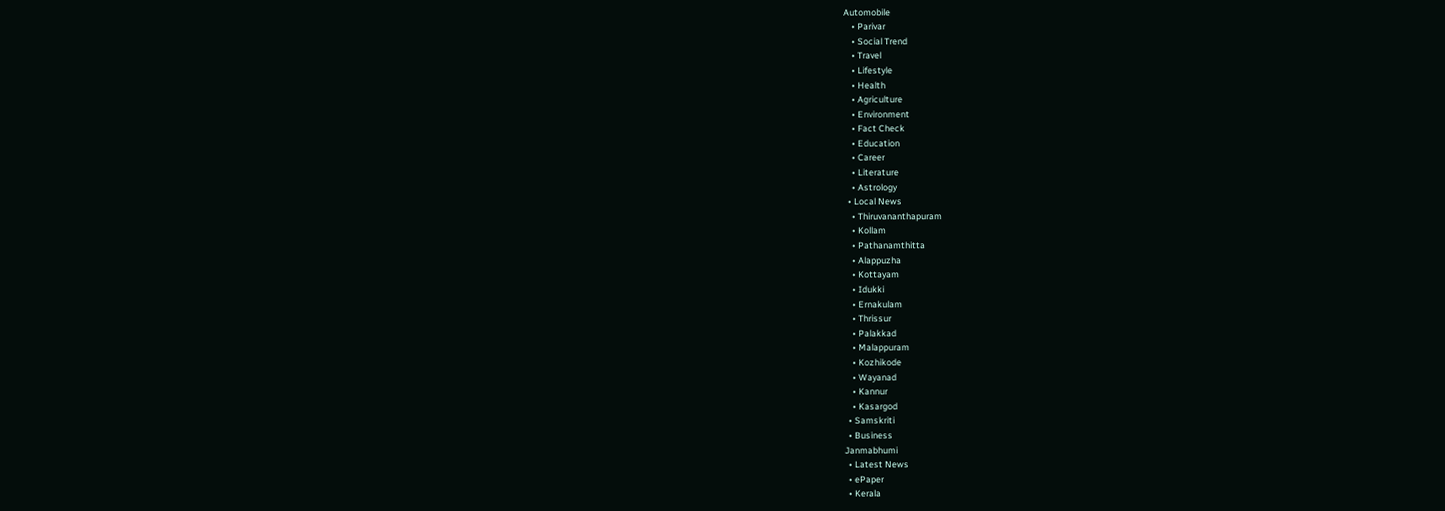Automobile
    • Parivar
    • Social Trend
    • Travel
    • Lifestyle
    • Health
    • Agriculture
    • Environment
    • Fact Check
    • Education
    • Career
    • Literature
    • Astrology
  • Local News
    • Thiruvananthapuram
    • Kollam
    • Pathanamthitta
    • Alappuzha
    • Kottayam
    • Idukki
    • Ernakulam
    • Thrissur
    • Palakkad
    • Malappuram
    • Kozhikode
    • Wayanad
    • Kannur
    • Kasargod
  • Samskriti
  • Business
Janmabhumi
  • Latest News
  • ePaper
  • Kerala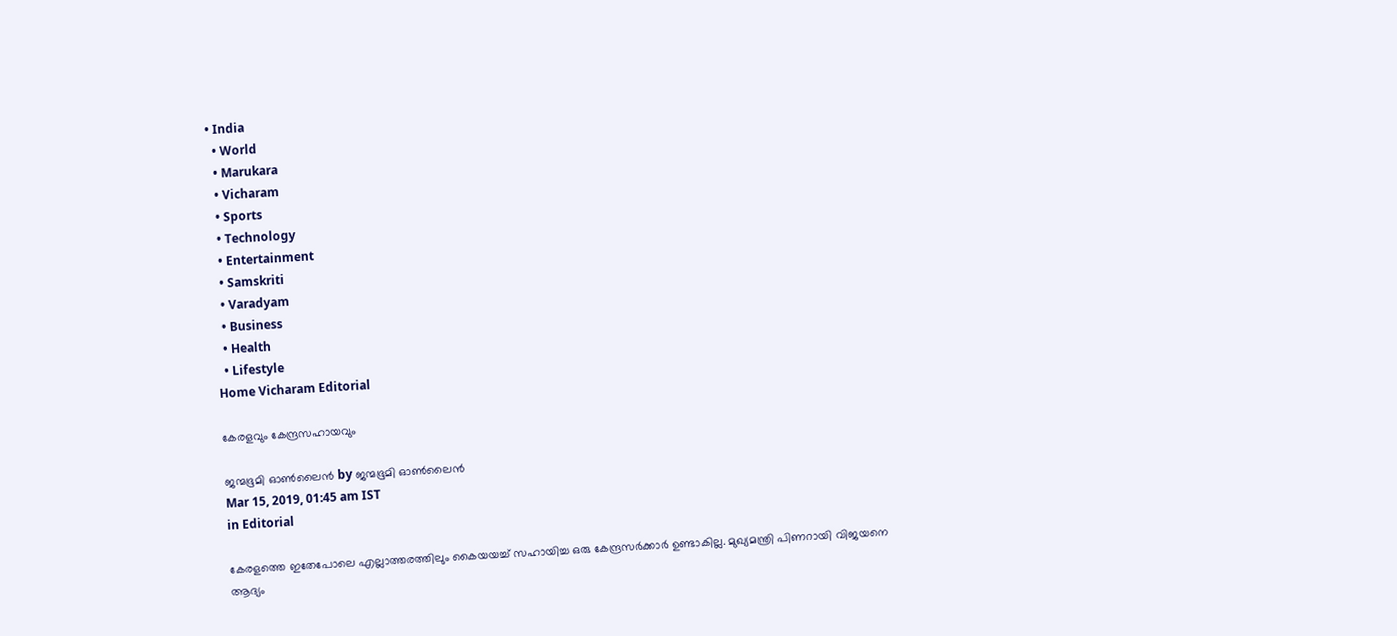• India
  • World
  • Marukara
  • Vicharam
  • Sports
  • Technology
  • Entertainment
  • Samskriti
  • Varadyam
  • Business
  • Health
  • Lifestyle
Home Vicharam Editorial

കേരളവും കേന്ദ്രസഹായവും

ജന്മഭൂമി ഓണ്‍ലൈന്‍ by ജന്മഭൂമി ഓണ്‍ലൈന്‍
Mar 15, 2019, 01:45 am IST
in Editorial

കേരളത്തെ ഇതേപോലെ എല്ലാത്തരത്തിലും കൈയയച്ച് സഹായിച്ച ഒരു കേന്ദ്രസര്‍ക്കാര്‍ ഉണ്ടാകില്ല. മുഖ്യമന്ത്രി പിണറായി വിജയനെ ആദ്യം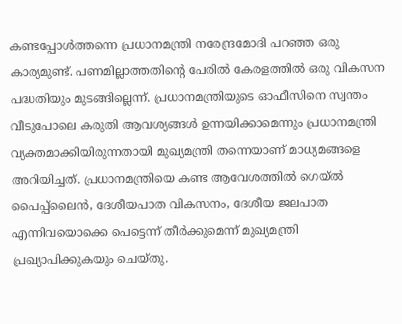കണ്ടപ്പോള്‍ത്തന്നെ പ്രധാനമന്ത്രി നരേന്ദ്രമോദി പറഞ്ഞ ഒരു കാര്യമുണ്ട്. പണമില്ലാത്തതിന്റെ പേരില്‍ കേരളത്തില്‍ ഒരു വികസന പദ്ധതിയും മുടങ്ങില്ലെന്ന്. പ്രധാനമന്ത്രിയുടെ ഓഫീസിനെ സ്വന്തം വീടുപോലെ കരുതി ആവശ്യങ്ങള്‍ ഉന്നയിക്കാമെന്നും പ്രധാനമന്ത്രി വ്യക്തമാക്കിയിരുന്നതായി മുഖ്യമന്ത്രി തന്നെയാണ് മാധ്യമങ്ങളെ അറിയിച്ചത്. പ്രധാനമന്ത്രിയെ കണ്ട ആവേശത്തില്‍ ഗെയ്ല്‍ പൈപ്പ്‌ലൈന്‍, ദേശീയപാത വികസനം, ദേശീയ ജലപാത എന്നിവയൊക്കെ പെട്ടെന്ന് തീര്‍ക്കുമെന്ന് മുഖ്യമന്ത്രി പ്രഖ്യാപിക്കുകയും ചെയ്തു.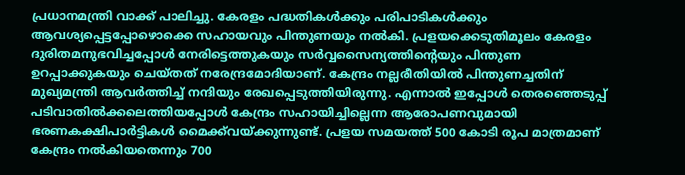പ്രധാനമന്ത്രി വാക്ക് പാലിച്ചു. കേരളം പദ്ധതികള്‍ക്കും പരിപാടികള്‍ക്കും ആവശ്യപ്പെട്ടപ്പോഴൊക്കെ സഹായവും പിന്തുണയും നല്‍കി. പ്രളയക്കെടുതിമൂലം കേരളം ദുരിതമനുഭവിച്ചപ്പോള്‍ നേരിട്ടെത്തുകയും സര്‍വ്വസൈന്യത്തിന്റെയും പിന്തുണ ഉറപ്പാക്കുകയും ചെയ്തത് നരേന്ദ്രമോദിയാണ്. കേന്ദ്രം നല്ലരീതിയില്‍ പിന്തുണച്ചതിന് മുഖ്യമന്ത്രി ആവര്‍ത്തിച്ച് നന്ദിയും രേഖപ്പെടുത്തിയിരുന്നു. എന്നാല്‍ ഇപ്പോള്‍ തെരഞ്ഞെടുപ്പ് പടിവാതില്‍ക്കലെത്തിയപ്പോള്‍ കേന്ദ്രം സഹായിച്ചില്ലെന്ന ആരോപണവുമായി ഭരണകക്ഷിപാര്‍ട്ടികള്‍ മൈക്ക്‌വയ്‌ക്കുന്നുണ്ട്. പ്രളയ സമയത്ത് 500 കോടി രൂപ മാത്രമാണ് കേന്ദ്രം നല്‍കിയതെന്നും 700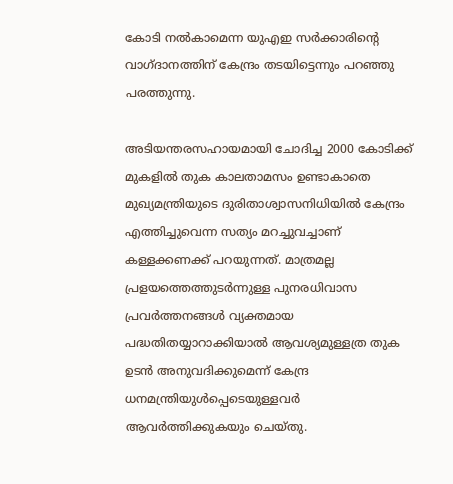കോടി നല്‍കാമെന്ന യുഎഇ സര്‍ക്കാരിന്റെ വാഗ്ദാനത്തിന് കേന്ദ്രം തടയിട്ടെന്നും പറഞ്ഞു പരത്തുന്നു.

അടിയന്തരസഹായമായി ചോദിച്ച 2000 കോടിക്ക് മുകളില്‍ തുക കാലതാമസം ഉണ്ടാകാതെ മുഖ്യമന്ത്രിയുടെ ദുരിതാശ്വാസനിധിയില്‍ കേന്ദ്രം എത്തിച്ചുവെന്ന സത്യം മറച്ചുവച്ചാണ് കള്ളക്കണക്ക് പറയുന്നത്. മാത്രമല്ല പ്രളയത്തെത്തുടര്‍ന്നുള്ള പുനരധിവാസ പ്രവര്‍ത്തനങ്ങള്‍ വ്യക്തമായ പദ്ധതിതയ്യാറാക്കിയാല്‍ ആവശ്യമുള്ളത്ര തുക ഉടന്‍ അനുവദിക്കുമെന്ന് കേന്ദ്ര ധനമന്ത്രിയുള്‍പ്പെടെയുള്ളവര്‍ ആവര്‍ത്തിക്കുകയും ചെയ്തു.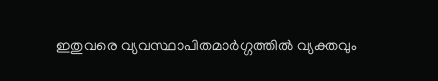ഇതുവരെ വ്യവസ്ഥാപിതമാര്‍ഗ്ഗത്തില്‍ വ്യക്തവും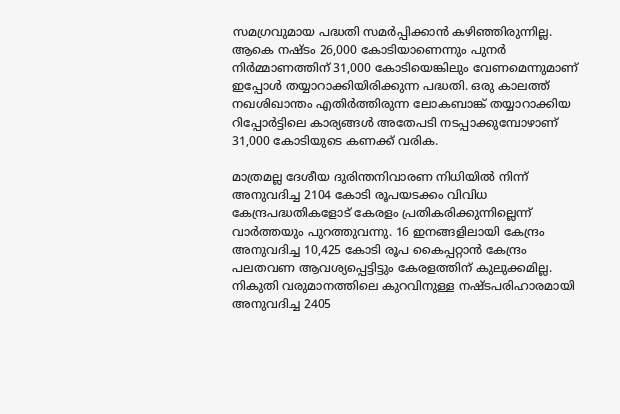സമഗ്രവുമായ പദ്ധതി സമര്‍പ്പിക്കാന്‍ കഴിഞ്ഞിരുന്നില്ല. ആകെ നഷ്ടം 26,000 കോടിയാണെന്നും പുനര്‍ നിര്‍മ്മാണത്തിന് 31,000 കോടിയെങ്കിലും വേണമെന്നുമാണ് ഇപ്പോള്‍ തയ്യാറാക്കിയിരിക്കുന്ന പദ്ധതി. ഒരു കാലത്ത് നഖശിഖാന്തം എതിര്‍ത്തിരുന്ന ലോകബാങ്ക് തയ്യാറാക്കിയ റിപ്പോര്‍ട്ടിലെ കാര്യങ്ങള്‍ അതേപടി നടപ്പാക്കുമ്പോഴാണ് 31,000 കോടിയുടെ കണക്ക് വരിക.

മാത്രമല്ല ദേശീയ ദുരിന്തനിവാരണ നിധിയില്‍ നിന്ന് അനുവദിച്ച 2104 കോടി രൂപയടക്കം വിവിധ കേന്ദ്രപദ്ധതികളോട് കേരളം പ്രതികരിക്കുന്നില്ലെന്ന് വാര്‍ത്തയും പുറത്തുവന്നു. 16 ഇനങ്ങളിലായി കേന്ദ്രം അനുവദിച്ച 10,425 കോടി രൂപ കൈപ്പറ്റാന്‍ കേന്ദ്രം പലതവണ ആവശ്യപ്പെട്ടിട്ടും കേരളത്തിന് കുലുക്കമില്ല. നികുതി വരുമാനത്തിലെ കുറവിനുള്ള നഷ്ടപരിഹാരമായി അനുവദിച്ച 2405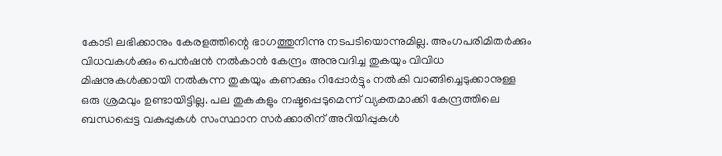കോടി ലഭിക്കാനും കേരളത്തിന്റെ ഭാഗത്തുനിന്നു നടപടിയൊന്നുമില്ല. അംഗപരിമിതര്‍ക്കും വിധവകള്‍ക്കും പെന്‍ഷന്‍ നല്‍കാന്‍ കേന്ദ്രം അനുവദിച്ച തുകയും വിവിധ മിഷനുകള്‍ക്കായി നല്‍കുന്ന തുകയും കണക്കും റിപ്പോര്‍ട്ടും നല്‍കി വാങ്ങിച്ചെടുക്കാനുള്ള ഒരു ശ്രമവും ഉണ്ടായിട്ടില്ല. പല തുകകളും നഷ്ടപ്പെടുമെന്ന് വ്യക്തമാക്കി കേന്ദ്രത്തിലെ ബന്ധപ്പെട്ട വകുപ്പുകള്‍ സംസ്ഥാന സര്‍ക്കാരിന് അറിയിപ്പുകള്‍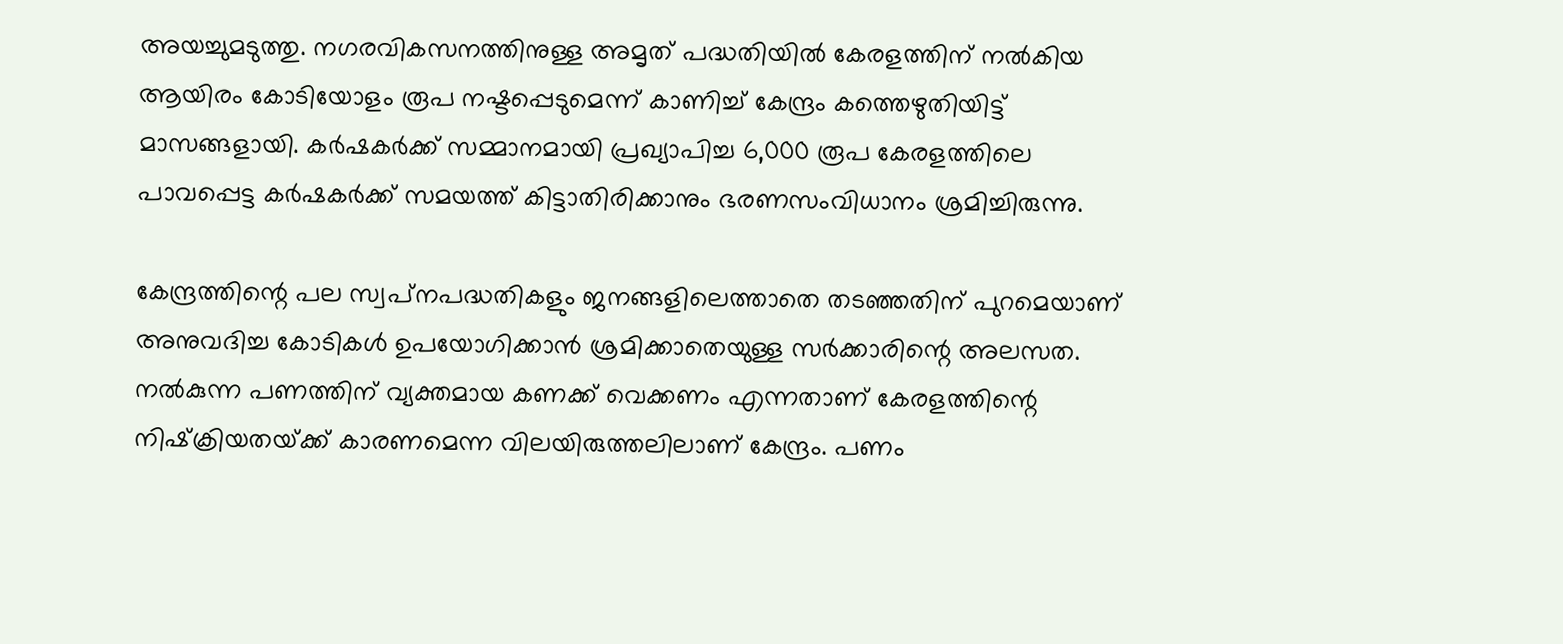അയച്ചുമടുത്തു. നഗരവികസനത്തിനുള്ള അമൃത് പദ്ധതിയില്‍ കേരളത്തിന് നല്‍കിയ ആയിരം കോടിയോളം രൂപ നഷ്ടപ്പെടുമെന്ന് കാണിച്ച് കേന്ദ്രം കത്തെഴുതിയിട്ട് മാസങ്ങളായി. കര്‍ഷകര്‍ക്ക് സമ്മാനമായി പ്രഖ്യാപിച്ച 6,000 രൂപ കേരളത്തിലെ പാവപ്പെട്ട കര്‍ഷകര്‍ക്ക് സമയത്ത് കിട്ടാതിരിക്കാനും ഭരണസംവിധാനം ശ്രമിച്ചിരുന്നു.

കേന്ദ്രത്തിന്റെ പല സ്വപ്‌നപദ്ധതികളും ജനങ്ങളിലെത്താതെ തടഞ്ഞതിന് പുറമെയാണ് അനുവദിച്ച കോടികള്‍ ഉപയോഗിക്കാന്‍ ശ്രമിക്കാതെയുള്ള സര്‍ക്കാരിന്റെ അലസത. നല്‍കുന്ന പണത്തിന് വ്യക്തമായ കണക്ക് വെക്കണം എന്നതാണ് കേരളത്തിന്റെ നിഷ്‌ക്രിയതയ്‌ക്ക് കാരണമെന്ന വിലയിരുത്തലിലാണ് കേന്ദ്രം. പണം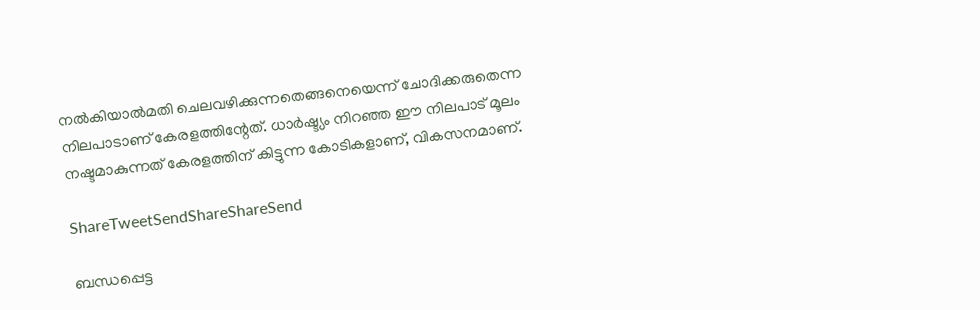നല്‍കിയാല്‍മതി ചെലവഴിക്കുന്നതെങ്ങനെയെന്ന് ചോദിക്കരുതെന്ന നിലപാടാണ് കേരളത്തിന്റേത്. ധാര്‍ഷ്ട്യം നിറഞ്ഞ ഈ നിലപാട് മൂലം നഷ്ടമാകുന്നത് കേരളത്തിന് കിട്ടുന്ന കോടികളാണ്, വികസനമാണ്.

ShareTweetSendShareShareSend

ബന്ധപ്പെട്ട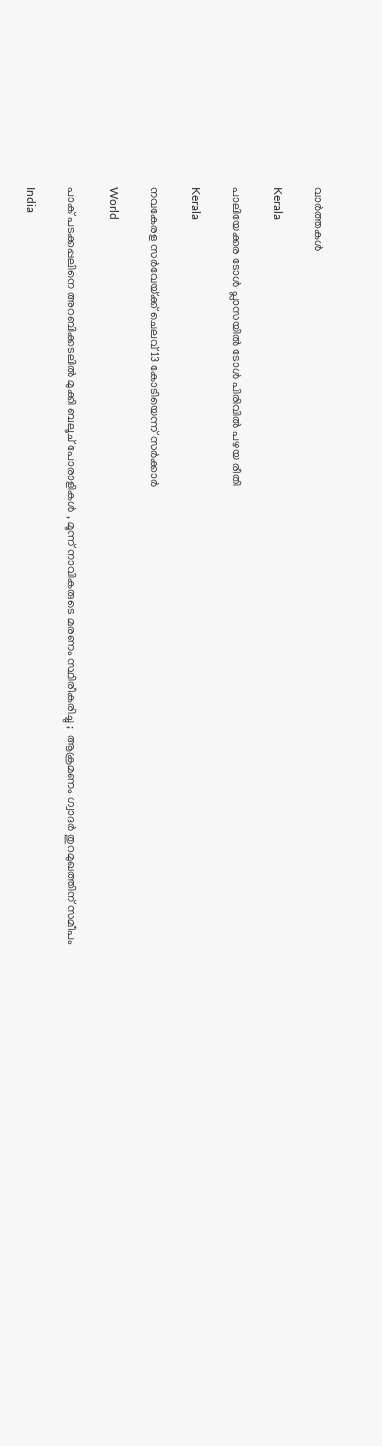വാര്‍ത്തകള്‍

Kerala

പാലിയേക്കര ടോള്‍ പ്ലാസയില്‍ ടോള്‍ പിരിവില്‍ പഴയ രീതി

Kerala

നവകേരള സര്‍വേയ്‌ക്ക് ചെലവ് 13 കോടിയെന്ന് സര്‍ക്കാര്‍

World

പാക് പടക്കപ്പലിനെ അറബിക്കടലിൽ മുക്കി ബലൂച് പോരാളികൾ , മൂന്ന് നാവികരുടെ മരണം സ്ഥിരീകരിച്ചു ;  ആക്രമണം ഗ്വാദർ തുറമുഖത്തിന് സമീപം

India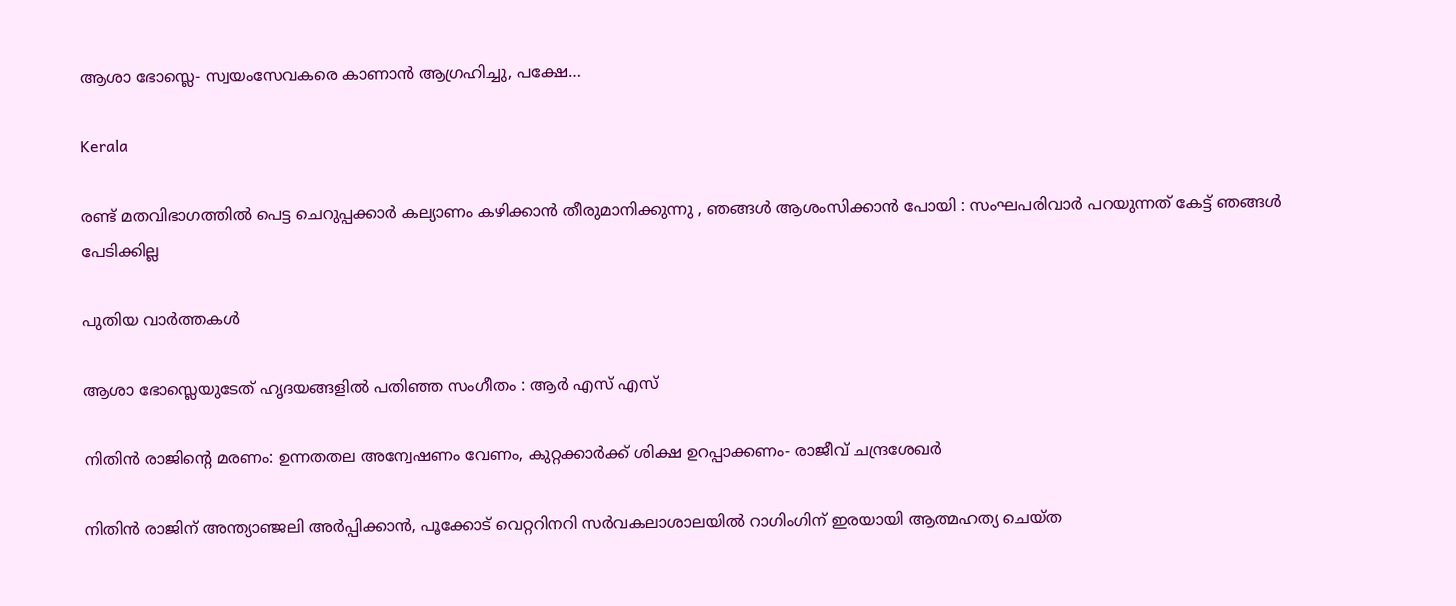ആശാ ഭോസ്ലെ- സ്വയംസേവകരെ കാണാന്‍ ആഗ്രഹിച്ചു, പക്ഷേ…

Kerala

രണ്ട് മതവിഭാഗത്തിൽ പെട്ട ചെറുപ്പക്കാർ കല്യാണം കഴിക്കാൻ തീരുമാനിക്കുന്നു , ഞങ്ങൾ ആശംസിക്കാൻ പോയി : സംഘപരിവാർ പറയുന്നത് കേട്ട് ഞങ്ങൾ പേടിക്കില്ല

പുതിയ വാര്‍ത്തകള്‍

ആശാ ഭോസ്ലെയുടേത് ഹൃദയങ്ങളില്‍ പതിഞ്ഞ സംഗീതം : ആര്‍ എസ് എസ്

നിതിന്‍ രാജിന്റെ മരണം: ഉന്നതതല അന്വേഷണം വേണം, കുറ്റക്കാര്‍ക്ക് ശിക്ഷ ഉറപ്പാക്കണം- രാജീവ് ചന്ദ്രശേഖര്‍

നിതിന്‍ രാജിന് അന്ത്യാഞ്ജലി അര്‍പ്പിക്കാന്‍, പൂക്കോട് വെറ്ററിനറി സര്‍വകലാശാലയില്‍ റാഗിംഗിന് ഇരയായി ആത്മഹത്യ ചെയ്ത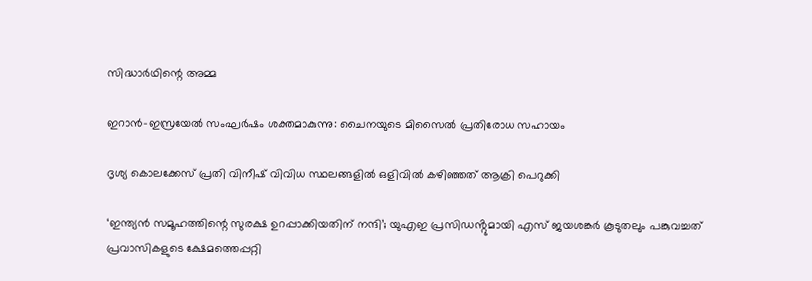സിദ്ധാര്‍ഥിന്റെ അമ്മ

ഇറാൻ–ഇസ്രയേൽ സംഘർഷം ശക്തമാകുന്നു: ചൈനയുടെ മിസൈൽ പ്രതിരോധ സഹായം

ദൃശ്യ കൊലക്കേസ് പ്രതി വിനീഷ് വിവിധ സ്ഥലങ്ങളില്‍ ഒളിവില്‍ കഴിഞ്ഞത് ആക്രി പെറുക്കി

‘ഇന്ത്യൻ സമൂഹത്തിന്റെ സുരക്ഷ ഉറപ്പാക്കിയതിന് നന്ദി’; യുഎഇ പ്രസിഡൻ്റുമായി എസ് ജയശങ്കർ കൂടുതലും പങ്കുവച്ചത്  പ്രവാസികളുടെ ക്ഷേമത്തെപ്പറ്റി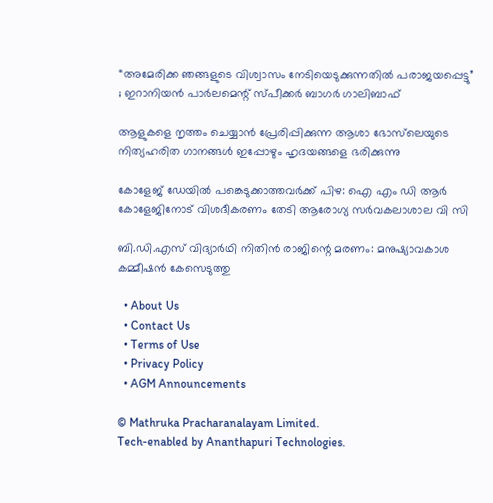“അമേരിക്ക ഞങ്ങളുടെ വിശ്വാസം നേടിയെടുക്കുന്നതിൽ പരാജയപ്പെട്ടു” ; ഇറാനിയൻ പാർലമെന്റ് സ്പീക്കർ ബാഗർ ഗാലിബാഫ്

ആളുകളെ നൃത്തം ചെയ്യാൻ പ്രേരിപ്പിക്കുന്ന ആശാ ഭോസ്‌ലെയുടെ നിത്യഹരിത ഗാനങ്ങൾ ഇപ്പോഴും ഹൃദയങ്ങളെ ഭരിക്കുന്നു

കോളേജ് ഡേയില്‍ പങ്കെടുക്കാത്തവര്‍ക്ക് പിഴ: ഐ എം ഡി ആര്‍ കോളേജിനോട് വിശദീകരണം തേടി ആരോഗ്യ സര്‍വകലാശാല വി സി

ബി.ഡി.എസ് വിദ്യാര്‍ഥി നിതിന്‍ രാജിന്റെ മരണം: മനുഷ്യാവകാശ കമ്മീഷന്‍ കേസെടുത്തു

  • About Us
  • Contact Us
  • Terms of Use
  • Privacy Policy
  • AGM Announcements

© Mathruka Pracharanalayam Limited.
Tech-enabled by Ananthapuri Technologies.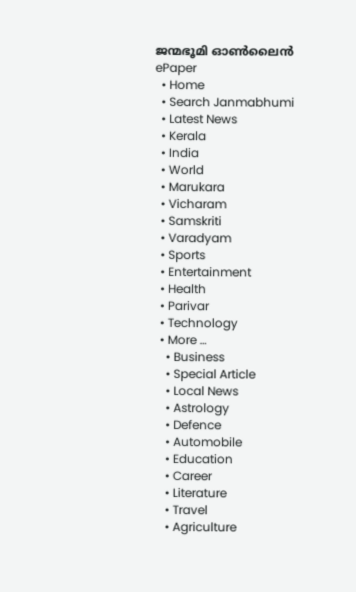ജന്മഭൂമി ഓണ്‍ലൈന്‍
ePaper
  • Home
  • Search Janmabhumi
  • Latest News
  • Kerala
  • India
  • World
  • Marukara
  • Vicharam
  • Samskriti
  • Varadyam
  • Sports
  • Entertainment
  • Health
  • Parivar
  • Technology
  • More …
    • Business
    • Special Article
    • Local News
    • Astrology
    • Defence
    • Automobile
    • Education
    • Career
    • Literature
    • Travel
    • Agriculture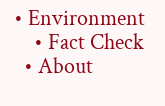• Environment
    • Fact Check
  • About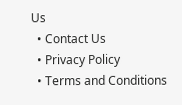Us
  • Contact Us
  • Privacy Policy
  • Terms and Conditions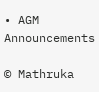• AGM Announcements

© Mathruka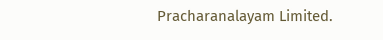Pracharanalayam Limited.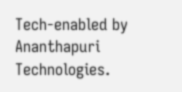Tech-enabled by Ananthapuri Technologies.